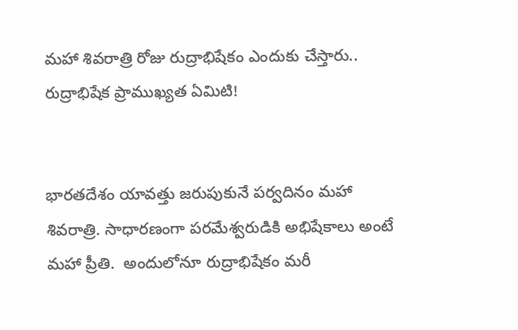మహా శివరాత్రి రోజు రుద్రాభిషేకం ఎందుకు చేస్తారు.. రుద్రాభిషేక ప్రాముఖ్యత ఏమిటి!


భారతదేశం యావత్తు జరుపుకునే పర్వదినం మహా శివరాత్రి. సాధారణంగా పరమేశ్వరుడికి అభిషేకాలు అంటే మహా ప్రీతి.  అందులోనూ రుద్రాభిషేకం మరీ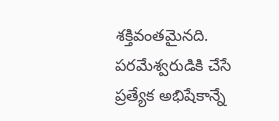శక్తివంతమైనది.  పరమేశ్వరుడికి చేసే ప్రత్యేక అభిషేకాన్నే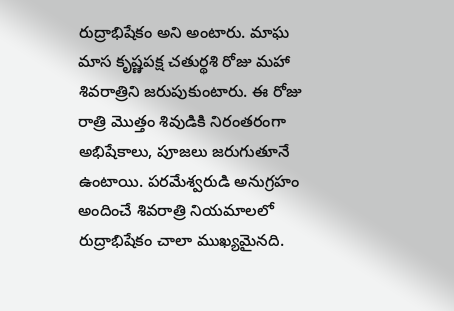రుద్రాభిషేకం అని అంటారు. మాఘ మాస కృష్ణపక్ష చతుర్థశి రోజు మహా శివరాత్రిని జరుపుకుంటారు. ఈ రోజు రాత్రి మొత్తం శివుడికి నిరంతరంగా అభిషేకాలు, పూజలు జరుగుతూనే ఉంటాయి. పరమేశ్వరుడి అనుగ్రహం అందించే శివరాత్రి నియమాలలో రుద్రాభిషేకం చాలా ముఖ్యమైనది.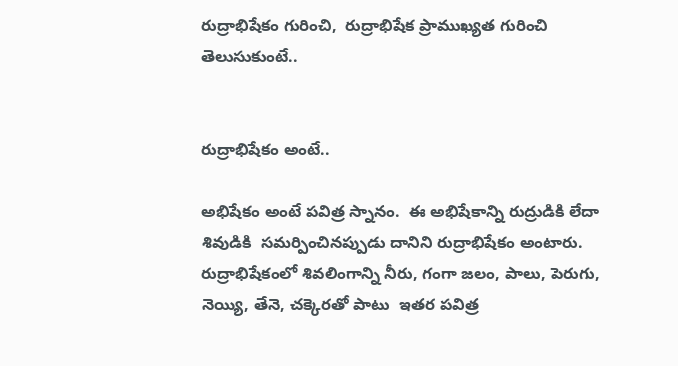రుద్రాభిషేకం గురించి,  రుద్రాభిషేక ప్రాముఖ్యత గురించి తెలుసుకుంటే..


రుద్రాభిషేకం అంటే..

అభిషేకం అంటే పవిత్ర స్నానం.  ఈ అభిషేకాన్ని రుద్రుడికి లేదా శివుడికి  సమర్పించినప్పుడు దానిని రుద్రాభిషేకం అంటారు.  రుద్రాభిషేకంలో శివలింగాన్ని నీరు, గంగా జలం, పాలు, పెరుగు, నెయ్యి, తేనె, చక్కెరతో పాటు  ఇతర పవిత్ర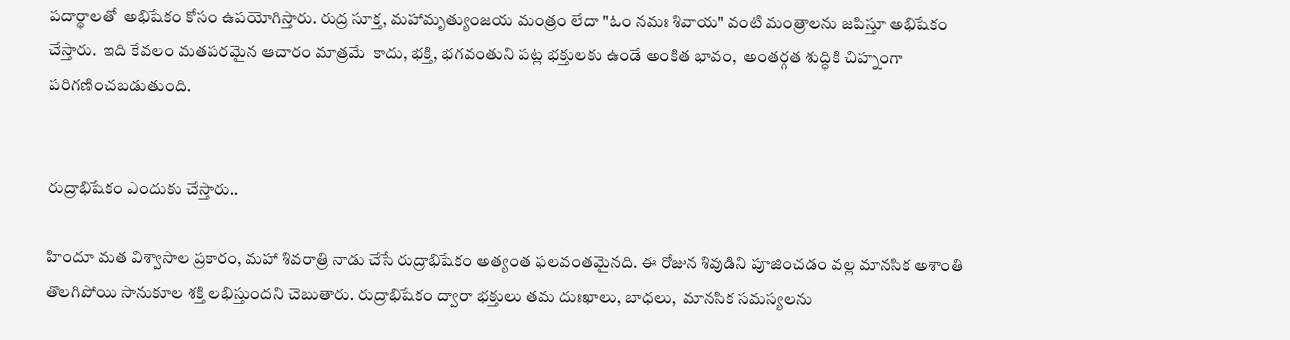పదార్థాలతో  అభిషేకం కోసం ఉపయోగిస్తారు. రుద్ర సూక్త, మహామృత్యుంజయ మంత్రం లేదా "ఓం నమః శివాయ" వంటి మంత్రాలను జపిస్తూ అభిషేకం చేస్తారు.  ఇది కేవలం మతపరమైన ఆచారం మాత్రమే  కాదు, భక్తి, భగవంతుని పట్ల భక్తులకు ఉండే అంకిత భావం,  అంతర్గత శుద్ధికి చిహ్నంగా పరిగణించబడుతుంది.


రుద్రాభిషేకం ఎందుకు చేస్తారు..

హిందూ మత విశ్వాసాల ప్రకారం, మహా శివరాత్రి నాడు చేసే రుద్రాభిషేకం అత్యంత ఫలవంతమైనది. ఈ రోజున శివుడిని పూజించడం వల్ల మానసిక అశాంతి తొలగిపోయి సానుకూల శక్తి లభిస్తుందని చెబుతారు. రుద్రాభిషేకం ద్వారా భక్తులు తమ దుఃఖాలు, బాధలు,  మానసిక సమస్యలను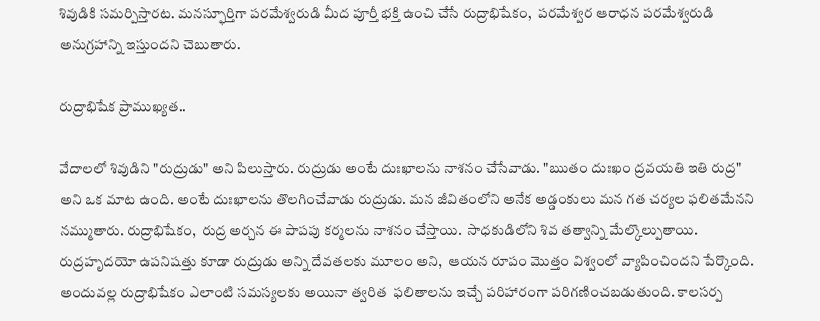శివుడికి సమర్పిస్తారట. మనస్ఫూర్తిగా పరమేశ్వరుడి మీద పూర్తీ భక్తి ఉంచి చేసే రుద్రాభిషేకం,  పరమేశ్వర ఆరాధన పరమేశ్వరుడి అనుగ్రహాన్ని ఇస్తుందని చెబుతారు.

రుద్రాభిషేక ప్రాముఖ్యత..

వేదాలలో శివుడిని "రుద్రుడు" అని పిలుస్తారు. రుద్రుడు అంటే దుఃఖాలను నాశనం చేసేవాడు. "ఋతం దుఃఖం ద్రవయతి ఇతి రుద్ర" అని ఒక మాట ఉంది. అంటే దుఃఖాలను తొలగించేవాడు రుద్రుడు. మన జీవితంలోని అనేక అడ్డంకులు మన గత చర్యల ఫలితమేనని నమ్ముతారు. రుద్రాభిషేకం,  రుద్ర అర్చన ఈ పాపపు కర్మలను నాశనం చేస్తాయి.  సాధకుడిలోని శివ తత్వాన్ని మేల్కొల్పుతాయి. రుద్రహృదయో ఉపనిషత్తు కూడా రుద్రుడు అన్ని దేవతలకు మూలం అని,  ఆయన రూపం మొత్తం విశ్వంలో వ్యాపించిందని పేర్కొంది. అందువల్ల రుద్రాభిషేకం ఎలాంటి సమస్యలకు అయినా త్వరిత  ఫలితాలను ఇచ్చే పరిహారంగా పరిగణించబడుతుంది. కాలసర్ప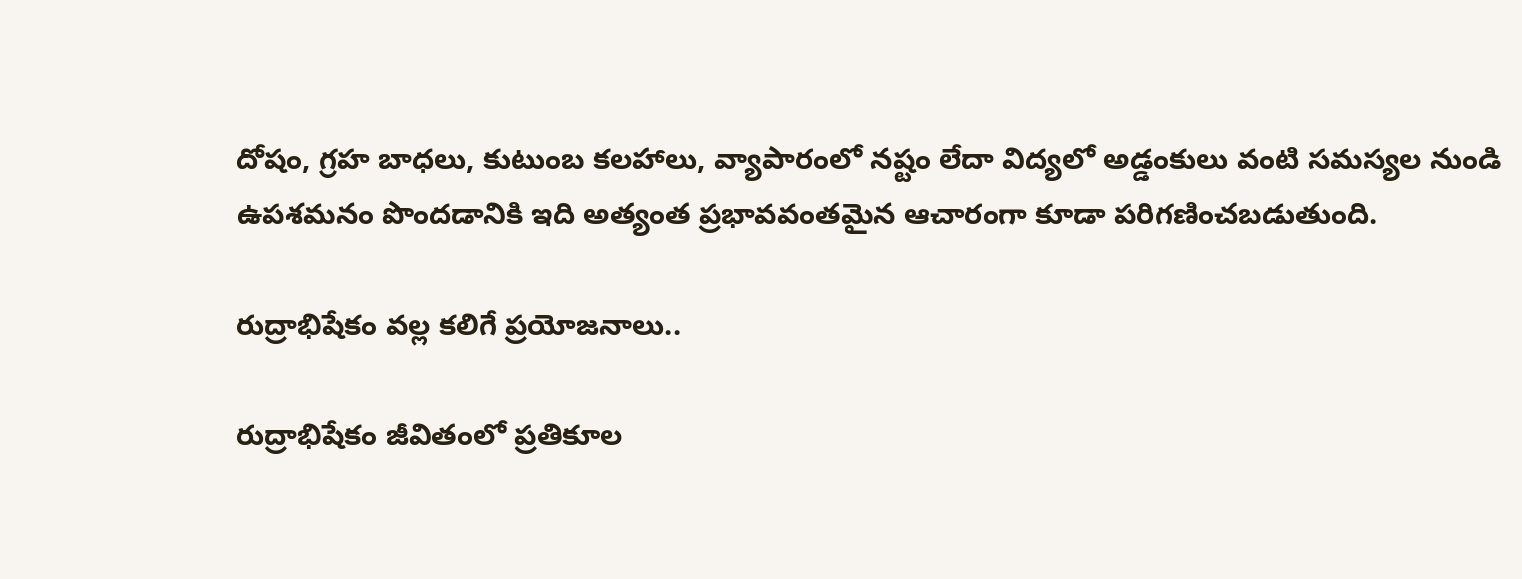దోషం, గ్రహ బాధలు, కుటుంబ కలహాలు, వ్యాపారంలో నష్టం లేదా విద్యలో అడ్డంకులు వంటి సమస్యల నుండి ఉపశమనం పొందడానికి ఇది అత్యంత ప్రభావవంతమైన ఆచారంగా కూడా పరిగణించబడుతుంది.

రుద్రాభిషేకం వల్ల కలిగే ప్రయోజనాలు..

రుద్రాభిషేకం జీవితంలో ప్రతికూల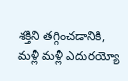శక్తిని తగ్గించడానికి,  మళ్లీ మళ్లీ ఎదురయ్యో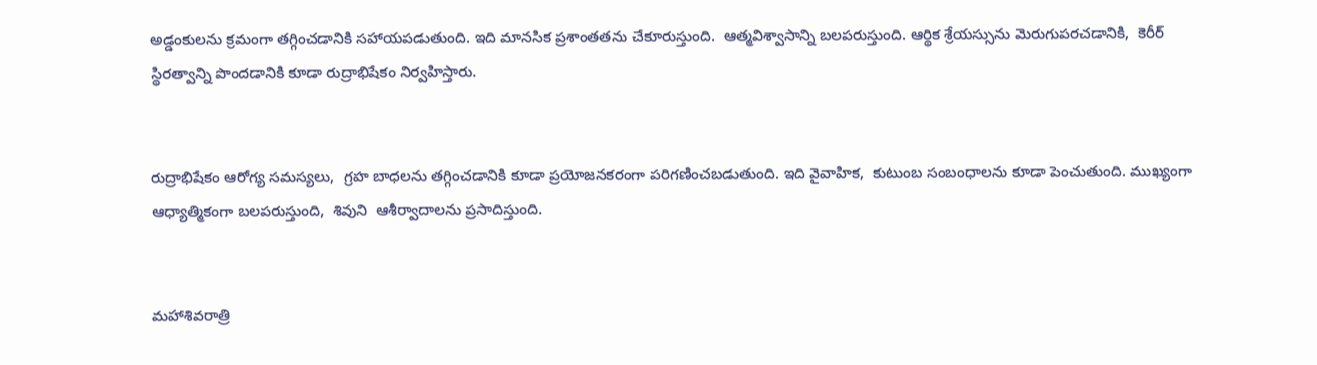అడ్డంకులను క్రమంగా తగ్గించడానికి సహాయపడుతుంది. ఇది మానసిక ప్రశాంతతను చేకూరుస్తుంది.  ఆత్మవిశ్వాసాన్ని బలపరుస్తుంది. ఆర్థిక శ్రేయస్సును మెరుగుపరచడానికి,  కెరీర్ స్థిరత్వాన్ని పొందడానికి కూడా రుద్రాభిషేకం నిర్వహిస్తారు.


రుద్రాభిషేకం ఆరోగ్య సమస్యలు,  గ్రహ బాధలను తగ్గించడానికి కూడా ప్రయోజనకరంగా పరిగణించబడుతుంది. ఇది వైవాహిక,  కుటుంబ సంబంధాలను కూడా పెంచుతుంది. ముఖ్యంగా  ఆధ్యాత్మికంగా బలపరుస్తుంది,  శివుని  ఆశీర్వాదాలను ప్రసాదిస్తుంది.


మహాశివరాత్రి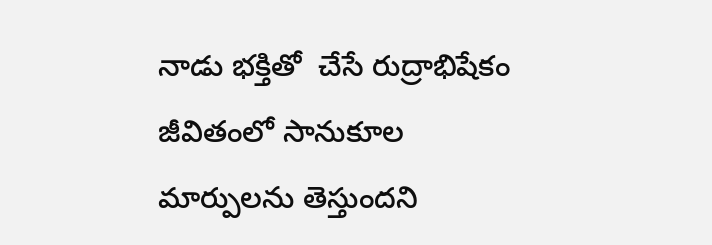నాడు భక్తితో  చేసే రుద్రాభిషేకం జీవితంలో సానుకూల మార్పులను తెస్తుందని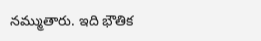నమ్ముతారు. ఇది భౌతిక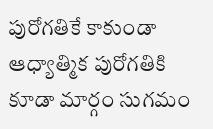పురోగతికే కాకుండా ఆధ్యాత్మిక పురోగతికి కూడా మార్గం సుగమం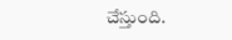చేస్తుంది.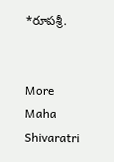*రూపశ్రీ.


More Maha Shivaratri